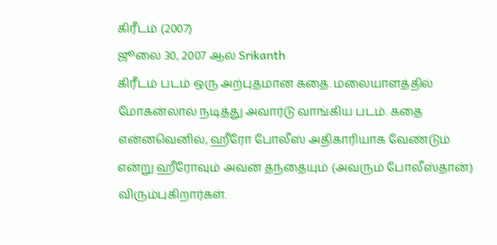கிரீடம் (2007)
ஜூலை 30, 2007 ஆல் Srikanth
கிரீடம் படம் ஒரு அற்புதமான கதை. மலையாளத்தில் மோகன்லால் நடித்து அவார்டு வாங்கிய படம். கதை என்னவெனில், ஹீரோ போலீஸ் அதிகாரியாக வேண்டும் என்று ஹீரோவும் அவன் தந்தையும் (அவரும் போலீஸ்தான்) விரும்புகிறார்கள்.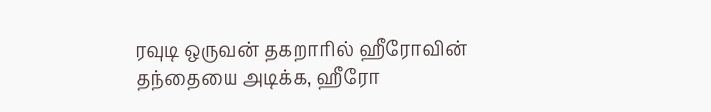ரவுடி ஒருவன் தகறாரில் ஹீரோவின் தந்தையை அடிக்க, ஹீரோ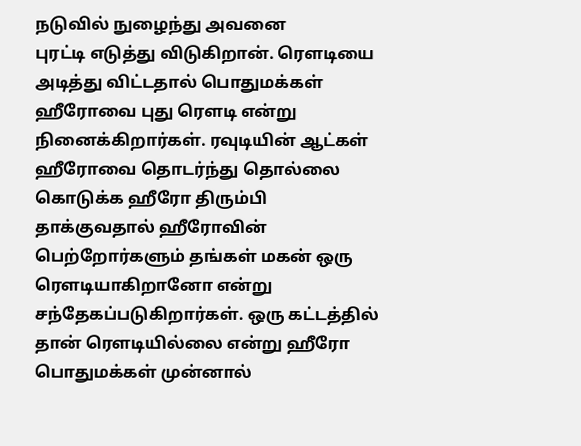நடுவில் நுழைந்து அவனை
புரட்டி எடுத்து விடுகிறான். ரெளடியை அடித்து விட்டதால் பொதுமக்கள் ஹீரோவை புது ரெளடி என்று நினைக்கிறார்கள். ரவுடியின் ஆட்கள் ஹீரோவை தொடர்ந்து தொல்லை கொடுக்க ஹீரோ திரும்பி தாக்குவதால் ஹீரோவின் பெற்றோர்களும் தங்கள் மகன் ஒரு ரெளடியாகிறானோ என்று சந்தேகப்படுகிறார்கள். ஒரு கட்டத்தில் தான் ரெளடியில்லை என்று ஹீரோ பொதுமக்கள் முன்னால்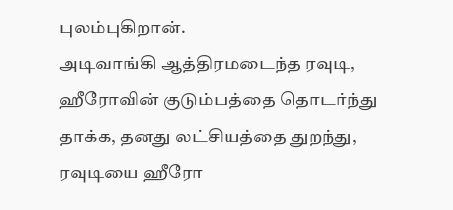புலம்புகிறான்.
அடிவாங்கி ஆத்திரமடைந்த ரவுடி, ஹீரோவின் குடும்பத்தை தொடர்ந்து தாக்க, தனது லட்சியத்தை துறந்து, ரவுடியை ஹீரோ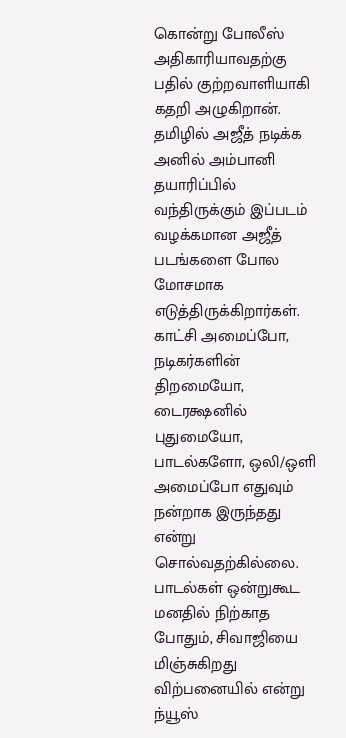கொன்று போலீஸ் அதிகாரியாவதற்கு பதில் குற்றவாளியாகி கதறி அழுகிறான்.
தமிழில் அஜீத் நடிக்க அனில் அம்பானி தயாரிப்பில் வந்திருக்கும் இப்படம் வழக்கமான அஜீத் படங்களை போல மோசமாக எடுத்திருக்கிறார்கள். காட்சி அமைப்போ, நடிகர்களின் திறமையோ, டைரக்ஷனில் புதுமையோ, பாடல்களோ, ஒலி/ஒளி அமைப்போ எதுவும் நன்றாக இருந்தது என்று சொல்வதற்கில்லை. பாடல்கள் ஒன்றுகூட மனதில் நிற்காத போதும், சிவாஜியை மிஞ்சுகிறது விற்பனையில் என்று ந்யூஸ்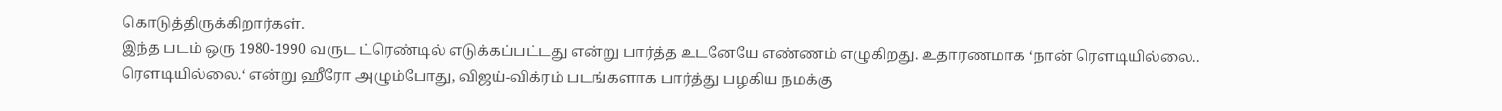கொடுத்திருக்கிறார்கள்.
இந்த படம் ஒரு 1980-1990 வருட ட்ரெண்டில் எடுக்கப்பட்டது என்று பார்த்த உடனேயே எண்ணம் எழுகிறது. உதாரணமாக ‘நான் ரெளடியில்லை.. ரெளடியில்லை.‘ என்று ஹீரோ அழும்போது, விஜய்-விக்ரம் படங்களாக பார்த்து பழகிய நமக்கு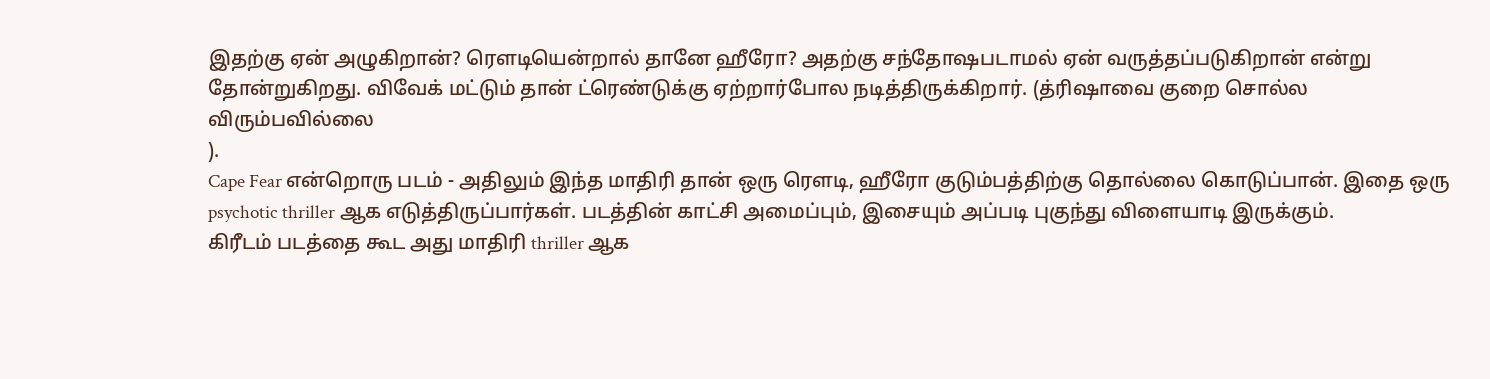இதற்கு ஏன் அழுகிறான்? ரெளடியென்றால் தானே ஹீரோ? அதற்கு சந்தோஷபடாமல் ஏன் வருத்தப்படுகிறான் என்று தோன்றுகிறது. விவேக் மட்டும் தான் ட்ரெண்டுக்கு ஏற்றார்போல நடித்திருக்கிறார். (த்ரிஷாவை குறை சொல்ல விரும்பவில்லை
).
Cape Fear என்றொரு படம் - அதிலும் இந்த மாதிரி தான் ஒரு ரெளடி, ஹீரோ குடும்பத்திற்கு தொல்லை கொடுப்பான். இதை ஒரு psychotic thriller ஆக எடுத்திருப்பார்கள். படத்தின் காட்சி அமைப்பும், இசையும் அப்படி புகுந்து விளையாடி இருக்கும்.
கிரீடம் படத்தை கூட அது மாதிரி thriller ஆக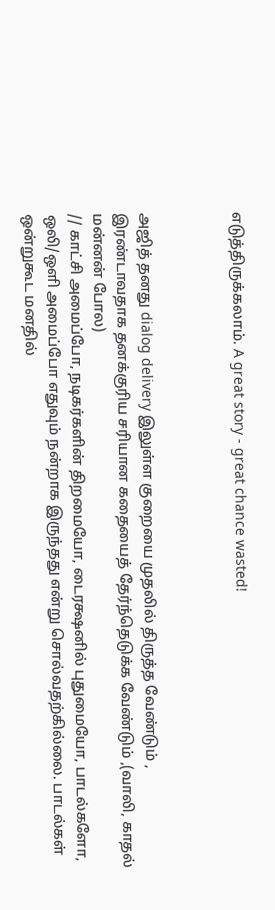எடுத்திருக்கலாம். A great story - great chance wasted!



அஜித் தனது dialog delivery இலுள்ள குறையை முதலில் திருத்த வேண்டும் , இரண்டாவதாக தனக்குரிய சரியான கதையைத் தேர்ந்தெடுக்க வேண்டும் ,(வாலி, காதல் மன்னன் போல)
// காட்சி அமைப்போ, நடிகர்களின் திறமையோ, டைரக்ஷனில் புதுமையோ, பாடல்களோ, ஒலி/ஒளி அமைப்போ எதுவும் நன்றாக இருந்தது என்று சொல்வதற்கில்லை. பாடல்கள் ஒன்றுகூட மனதில்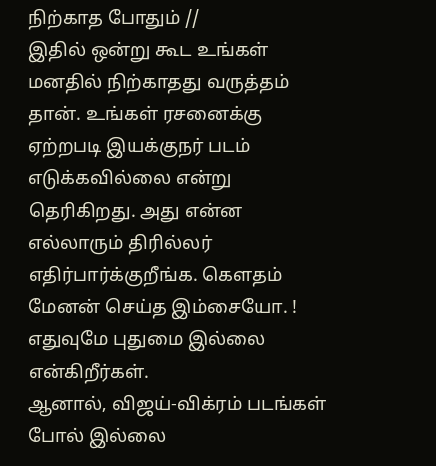நிற்காத போதும் //
இதில் ஒன்று கூட உங்கள் மனதில் நிற்காதது வருத்தம் தான். உங்கள் ரசனைக்கு ஏற்றபடி இயக்குநர் படம் எடுக்கவில்லை என்று தெரிகிறது. அது என்ன எல்லாரும் திரில்லர் எதிர்பார்க்குறீங்க. கௌதம் மேனன் செய்த இம்சையோ. !
எதுவுமே புதுமை இல்லை என்கிறீர்கள்.
ஆனால், விஜய்-விக்ரம் படங்கள் போல் இல்லை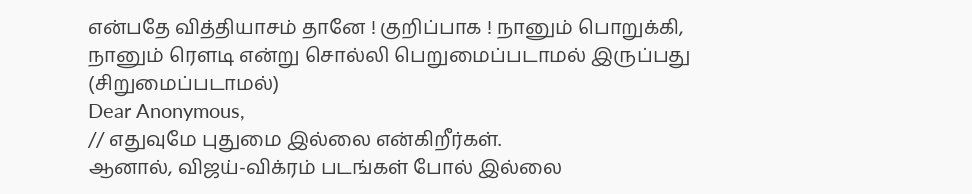என்பதே வித்தியாசம் தானே ! குறிப்பாக ! நானும் பொறுக்கி, நானும் ரௌடி என்று சொல்லி பெறுமைப்படாமல் இருப்பது (சிறுமைப்படாமல்)
Dear Anonymous,
// எதுவுமே புதுமை இல்லை என்கிறீர்கள்.
ஆனால், விஜய்-விக்ரம் படங்கள் போல் இல்லை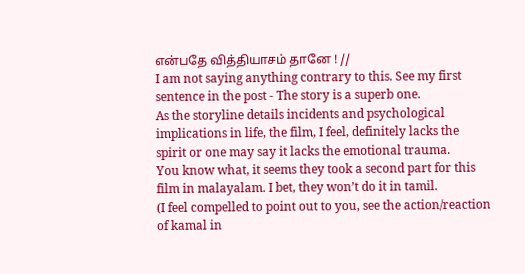என்பதே வித்தியாசம் தானே ! //
I am not saying anything contrary to this. See my first sentence in the post - The story is a superb one.
As the storyline details incidents and psychological implications in life, the film, I feel, definitely lacks the spirit or one may say it lacks the emotional trauma.
You know what, it seems they took a second part for this film in malayalam. I bet, they won’t do it in tamil.
(I feel compelled to point out to you, see the action/reaction of kamal in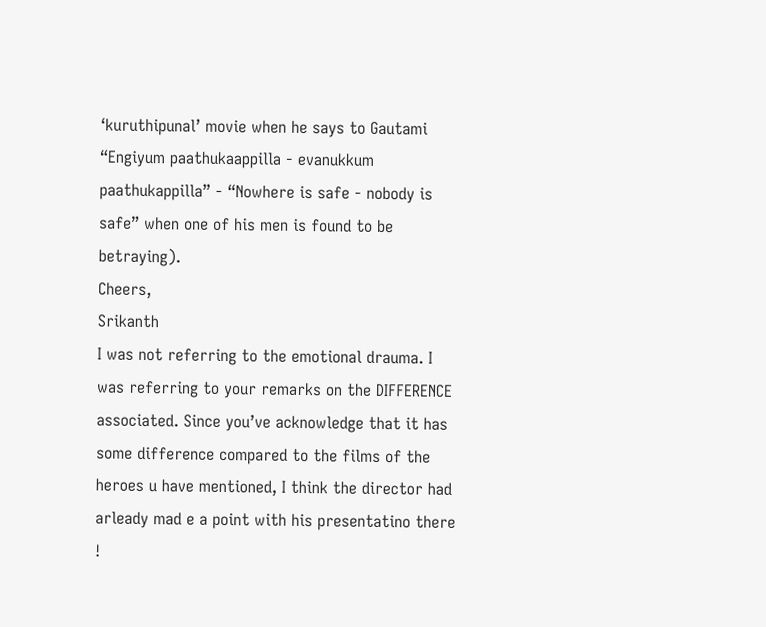‘kuruthipunal’ movie when he says to Gautami “Engiyum paathukaappilla - evanukkum paathukappilla” - “Nowhere is safe - nobody is safe” when one of his men is found to be betraying).
Cheers,
Srikanth
I was not referring to the emotional drauma. I was referring to your remarks on the DIFFERENCE associated. Since you’ve acknowledge that it has some difference compared to the films of the heroes u have mentioned, I think the director had arleady mad e a point with his presentatino there !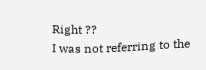Right ??
I was not referring to the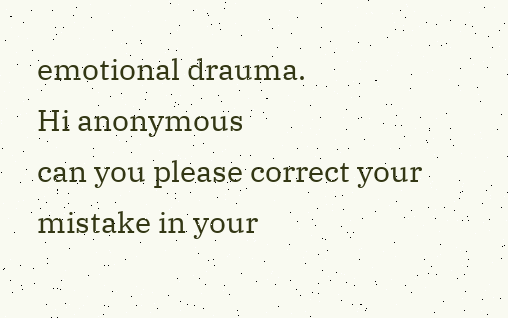emotional drauma.
Hi anonymous
can you please correct your mistake in your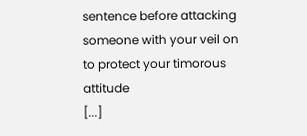sentence before attacking someone with your veil on to protect your timorous attitude
[...]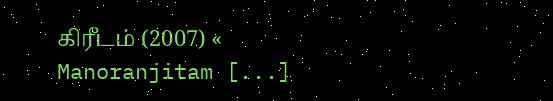கிரீடம் (2007) « Manoranjitam [...]